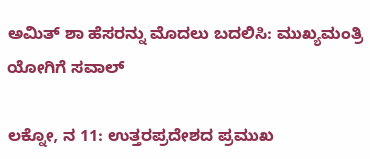ಅಮಿತ್ ಶಾ ಹೆಸರನ್ನು ಮೊದಲು ಬದಲಿಸಿ: ಮುಖ್ಯಮಂತ್ರಿ ಯೋಗಿಗೆ ಸವಾಲ್

ಲಕ್ನೋ, ನ 11: ಉತ್ತರಪ್ರದೇಶದ ಪ್ರಮುಖ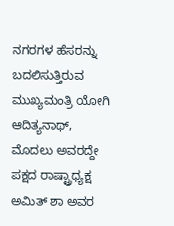ನಗರಗಳ ಹೆಸರನ್ನು ಬದಲಿಸುತ್ತಿರುವ ಮುಖ್ಯಮಂತ್ರಿ ಯೋಗಿ ಆದಿತ್ಯನಾಥ್, ಮೊದಲು ಅವರದ್ದೇ ಪಕ್ಷದ ರಾಷ್ಟ್ರಾಧ್ಯಕ್ಷ ಅಮಿತ್ ಶಾ ಅವರ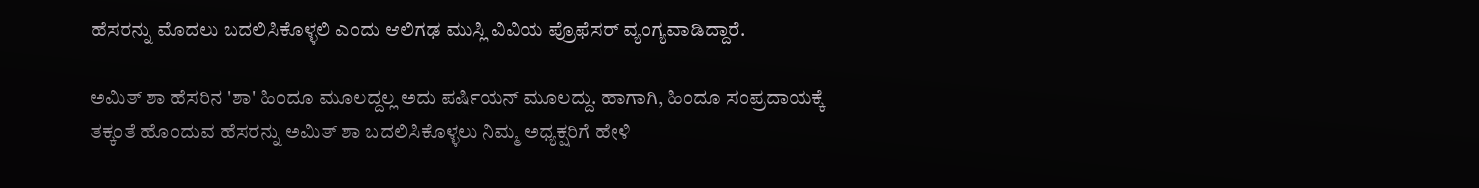ಹೆಸರನ್ನು ಮೊದಲು ಬದಲಿಸಿಕೊಳ್ಳಲಿ ಎಂದು ಆಲಿಗಢ ಮುಸ್ಲಿ ವಿವಿಯ ಪ್ರೊಫೆಸರ್ ವ್ಯಂಗ್ಯವಾಡಿದ್ದಾರೆ.

ಅಮಿತ್ ಶಾ ಹೆಸರಿನ 'ಶಾ' ಹಿಂದೂ ಮೂಲದ್ದಲ್ಲ ಅದು ಪರ್ಷಿಯನ್ ಮೂಲದ್ದು. ಹಾಗಾಗಿ, ಹಿಂದೂ ಸಂಪ್ರದಾಯಕ್ಕೆ ತಕ್ಕಂತೆ ಹೊಂದುವ ಹೆಸರನ್ನು ಅಮಿತ್ ಶಾ ಬದಲಿಸಿಕೊಳ್ಳಲು ನಿಮ್ಮ ಅಧ್ಯಕ್ಷರಿಗೆ ಹೇಳಿ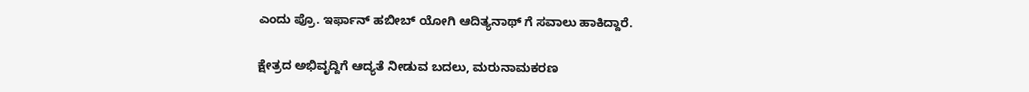ಎಂದು ಪ್ರೊ. ಇರ್ಫಾನ್ ಹಬೀಬ್ ಯೋಗಿ ಆದಿತ್ಯನಾಥ್ ಗೆ ಸವಾಲು ಹಾಕಿದ್ದಾರೆ.

ಕ್ಷೇತ್ರದ ಅಭಿವೃದ್ದಿಗೆ ಆದ್ಯತೆ ನೀಡುವ ಬದಲು, ಮರುನಾಮಕರಣ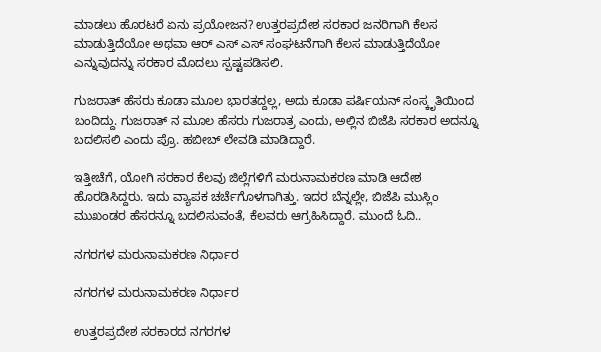ಮಾಡಲು ಹೊರಟರೆ ಏನು ಪ್ರಯೋಜನ? ಉತ್ತರಪ್ರದೇಶ ಸರಕಾರ ಜನರಿಗಾಗಿ ಕೆಲಸ ಮಾಡುತ್ತಿದೆಯೋ ಅಥವಾ ಆರ್ ಎಸ್ ಎಸ್ ಸಂಘಟನೆಗಾಗಿ ಕೆಲಸ ಮಾಡುತ್ತಿದೆಯೋ ಎನ್ನುವುದನ್ನು ಸರಕಾರ ಮೊದಲು ಸ್ಪಷ್ಟಪಡಿಸಲಿ.

ಗುಜರಾತ್ ಹೆಸರು ಕೂಡಾ ಮೂಲ ಭಾರತದ್ದಲ್ಲ, ಅದು ಕೂಡಾ ಪರ್ಷಿಯನ್ ಸಂಸ್ಕೃತಿಯಿಂದ ಬಂದಿದ್ದು. ಗುಜರಾತ್ ನ ಮೂಲ ಹೆಸರು ಗುಜರಾತ್ರ ಎಂದು, ಅಲ್ಲಿನ ಬಿಜೆಪಿ ಸರಕಾರ ಅದನ್ನೂ ಬದಲಿಸಲಿ ಎಂದು ಪ್ರೊ. ಹಬೀಬ್ ಲೇವಡಿ ಮಾಡಿದ್ದಾರೆ.

ಇತ್ತೀಚೆಗೆ, ಯೋಗಿ ಸರಕಾರ ಕೆಲವು ಜಿಲ್ಲೆಗಳಿಗೆ ಮರುನಾಮಕರಣ ಮಾಡಿ ಆದೇಶ ಹೊರಡಿಸಿದ್ದರು. ಇದು ವ್ಯಾಪಕ ಚರ್ಚೆಗೊಳಗಾಗಿತ್ತು. ಇದರ ಬೆನ್ನಲ್ಲೇ, ಬಿಜೆಪಿ ಮುಸ್ಲಿಂ ಮುಖಂಡರ ಹೆಸರನ್ನೂ ಬದಲಿಸುವಂತೆ, ಕೆಲವರು ಆಗ್ರಹಿಸಿದ್ದಾರೆ. ಮುಂದೆ ಓದಿ..

ನಗರಗಳ ಮರುನಾಮಕರಣ ನಿರ್ಧಾರ

ನಗರಗಳ ಮರುನಾಮಕರಣ ನಿರ್ಧಾರ

ಉತ್ತರಪ್ರದೇಶ ಸರಕಾರದ ನಗರಗಳ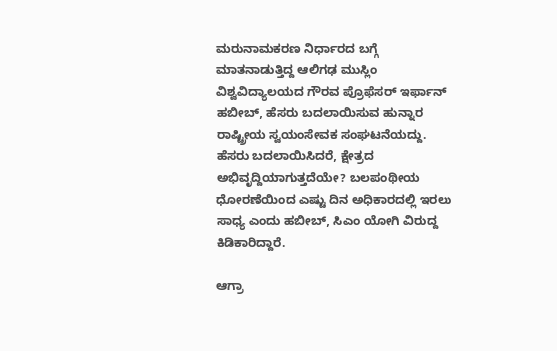ಮರುನಾಮಕರಣ ನಿರ್ಧಾರದ ಬಗ್ಗೆ ಮಾತನಾಡುತ್ತಿದ್ದ ಆಲಿಗಢ ಮುಸ್ಲಿಂ ವಿಶ್ವವಿದ್ಯಾಲಯದ ಗೌರವ ಪ್ರೊಫೆಸರ್ ಇರ್ಫಾನ್ ಹಬೀಬ್, ಹೆಸರು ಬದಲಾಯಿಸುವ ಹುನ್ನಾರ ರಾಷ್ಟ್ರೀಯ ಸ್ವಯಂಸೇವಕ ಸಂಘಟನೆಯದ್ದು. ಹೆಸರು ಬದಲಾಯಿಸಿದರೆ, ಕ್ಷೇತ್ರದ ಅಭಿವೃದ್ದಿಯಾಗುತ್ತದೆಯೇ? ಬಲಪಂಥೀಯ ಧೋರಣೆಯಿಂದ ಎಷ್ಟು ದಿನ ಅಧಿಕಾರದಲ್ಲಿ ಇರಲು ಸಾಧ್ಯ ಎಂದು ಹಬೀಬ್, ಸಿಎಂ ಯೋಗಿ ವಿರುದ್ದ ಕಿಡಿಕಾರಿದ್ದಾರೆ.

ಆಗ್ರಾ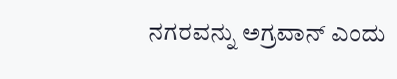ನಗರವನ್ನು ಅಗ್ರವಾನ್ ಎಂದು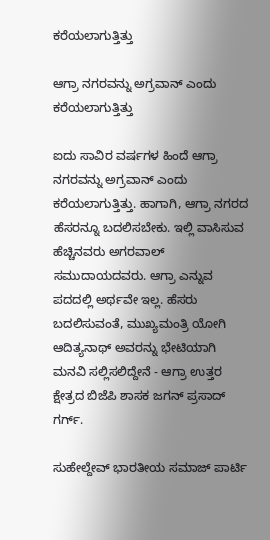ಕರೆಯಲಾಗುತ್ತಿತ್ತು

ಆಗ್ರಾ ನಗರವನ್ನು ಅಗ್ರವಾನ್ ಎಂದು ಕರೆಯಲಾಗುತ್ತಿತ್ತು

ಐದು ಸಾವಿರ ವರ್ಷಗಳ ಹಿಂದೆ ಆಗ್ರಾ ನಗರವನ್ನು ಅಗ್ರವಾನ್ ಎಂದು ಕರೆಯಲಾಗುತ್ತಿತ್ತು. ಹಾಗಾಗಿ, ಆಗ್ರಾ ನಗರದ ಹೆಸರನ್ನೂ ಬದಲಿಸಬೇಕು. ಇಲ್ಲಿ ವಾಸಿಸುವ ಹೆಚ್ಚಿನವರು ಅಗರವಾಲ್ ಸಮುದಾಯದವರು. ಆಗ್ರಾ ಎನ್ನುವ ಪದದಲ್ಲಿ ಅರ್ಥವೇ ಇಲ್ಲ. ಹೆಸರು ಬದಲಿಸುವಂತೆ, ಮುಖ್ಯಮಂತ್ರಿ ಯೋಗಿ ಆದಿತ್ಯನಾಥ್ ಅವರನ್ನು ಭೇಟಿಯಾಗಿ ಮನವಿ ಸಲ್ಲಿಸಲಿದ್ದೇನೆ - ಆಗ್ರಾ ಉತ್ತರ ಕ್ಷೇತ್ರದ ಬಿಜೆಪಿ ಶಾಸಕ ಜಗನ್ ಪ್ರಸಾದ್ ಗರ್ಗ್.

ಸುಹೇಲ್ದೇವ್ ಭಾರತೀಯ ಸಮಾಜ್ ಪಾರ್ಟಿ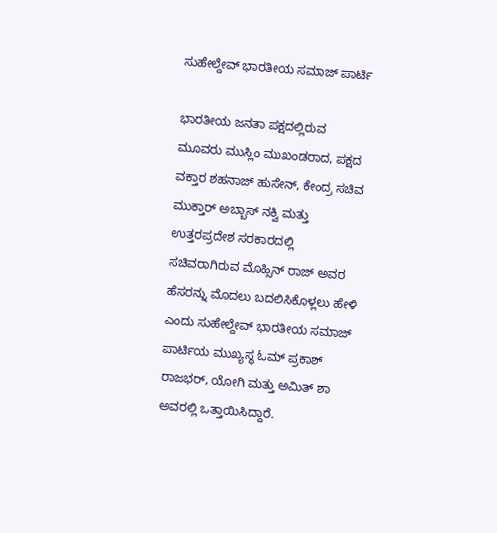ಸುಹೇಲ್ದೇವ್ ಭಾರತೀಯ ಸಮಾಜ್ ಪಾರ್ಟಿ

ಭಾರತೀಯ ಜನತಾ ಪಕ್ಷದಲ್ಲಿರುವ ಮೂವರು ಮುಸ್ಲಿಂ ಮುಖಂಡರಾದ, ಪಕ್ಷದ ವಕ್ತಾರ ಶಹನಾಜ್ ಹುಸೇನ್, ಕೇಂದ್ರ ಸಚಿವ ಮುಕ್ತಾರ್ ಅಬ್ಬಾಸ್ ನಕ್ವಿ ಮತ್ತು ಉತ್ತರಪ್ರದೇಶ ಸರಕಾರದಲ್ಲಿ ಸಚಿವರಾಗಿರುವ ಮೊಹ್ಸಿನ್ ರಾಜ್ ಅವರ ಹೆಸರನ್ನು ಮೊದಲು ಬದಲಿಸಿಕೊಳ್ಲಲು ಹೇಳಿ ಎಂದು ಸುಹೇಲ್ದೇವ್ ಭಾರತೀಯ ಸಮಾಜ್ ಪಾರ್ಟಿಯ ಮುಖ್ಯಸ್ಥ ಓಮ್ ಪ್ರಕಾಶ್ ರಾಜಭರ್, ಯೋಗಿ ಮತ್ತು ಅಮಿತ್ ಶಾ ಅವರಲ್ಲಿ ಒತ್ತಾಯಿಸಿದ್ದಾರೆ.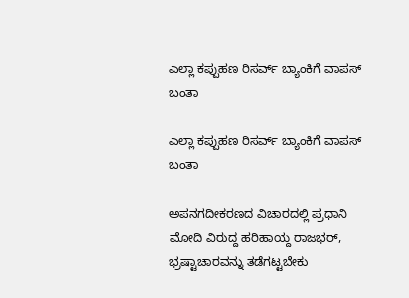ಎಲ್ಲಾ ಕಪ್ಪುಹಣ ರಿಸರ್ವ್ ಬ್ಯಾಂಕಿಗೆ ವಾಪಸ್ ಬಂತಾ

ಎಲ್ಲಾ ಕಪ್ಪುಹಣ ರಿಸರ್ವ್ ಬ್ಯಾಂಕಿಗೆ ವಾಪಸ್ ಬಂತಾ

ಅಪನಗದೀಕರಣದ ವಿಚಾರದಲ್ಲಿ ಪ್ರಧಾನಿ ಮೋದಿ ವಿರುದ್ದ ಹರಿಹಾಯ್ದ ರಾಜಭರ್, ಭ್ರಷ್ಟಾಚಾರವನ್ನು ತಡೆಗಟ್ಟಬೇಕು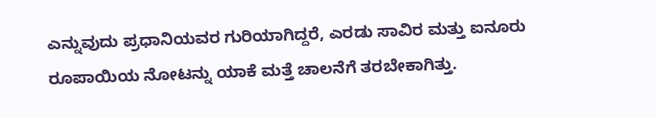ಎನ್ನುವುದು ಪ್ರಧಾನಿಯವರ ಗುರಿಯಾಗಿದ್ದರೆ, ಎರಡು ಸಾವಿರ ಮತ್ತು ಐನೂರು ರೂಪಾಯಿಯ ನೋಟನ್ನು ಯಾಕೆ ಮತ್ತೆ ಚಾಲನೆಗೆ ತರಬೇಕಾಗಿತ್ತು.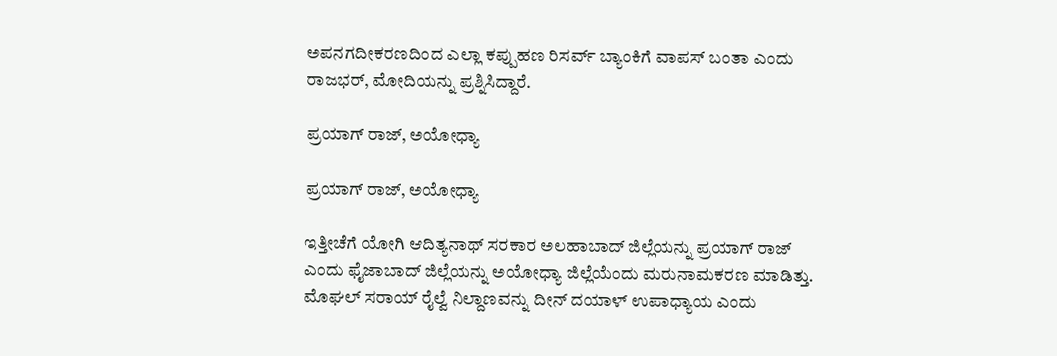ಅಪನಗದೀಕರಣದಿಂದ ಎಲ್ಲಾ ಕಪ್ಪುಹಣ ರಿಸರ್ವ್ ಬ್ಯಾಂಕಿಗೆ ವಾಪಸ್ ಬಂತಾ ಎಂದು ರಾಜಭರ್, ಮೋದಿಯನ್ನು ಪ್ರಶ್ನಿಸಿದ್ದಾರೆ.

ಪ್ರಯಾಗ್ ರಾಜ್, ಅಯೋಧ್ಯಾ

ಪ್ರಯಾಗ್ ರಾಜ್, ಅಯೋಧ್ಯಾ

ಇತ್ತೀಚೆಗೆ ಯೋಗಿ ಆದಿತ್ಯನಾಥ್ ಸರಕಾರ ಅಲಹಾಬಾದ್ ಜಿಲ್ಲೆಯನ್ನು ಪ್ರಯಾಗ್ ರಾಜ್ ಎಂದು ಫೈಜಾಬಾದ್ ಜಿಲ್ಲೆಯನ್ನು ಅಯೋಧ್ಯಾ ಜಿಲ್ಲೆಯೆಂದು ಮರುನಾಮಕರಣ ಮಾಡಿತ್ತು. ಮೊಘಲ್ ಸರಾಯ್ ರೈಲ್ವೆ ನಿಲ್ದಾಣವನ್ನು ದೀನ್ ದಯಾಳ್ ಉಪಾಧ್ಯಾಯ ಎಂದು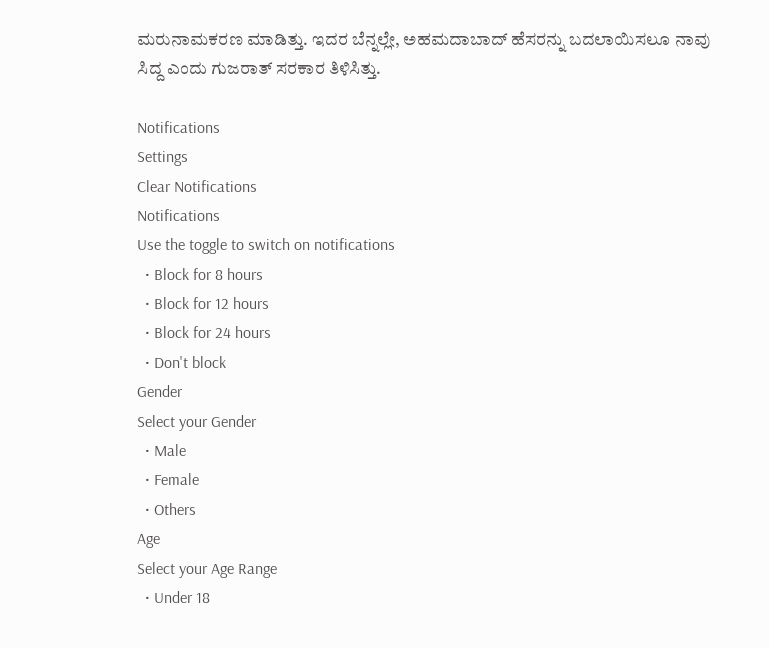ಮರುನಾಮಕರಣ ಮಾಡಿತ್ತು. ಇದರ ಬೆನ್ನಲ್ಲೇ, ಅಹಮದಾಬಾದ್ ಹೆಸರನ್ನು ಬದಲಾಯಿಸಲೂ ನಾವು ಸಿದ್ದ ಎಂದು ಗುಜರಾತ್ ಸರಕಾರ ತಿಳಿಸಿತ್ತು.

Notifications
Settings
Clear Notifications
Notifications
Use the toggle to switch on notifications
  • Block for 8 hours
  • Block for 12 hours
  • Block for 24 hours
  • Don't block
Gender
Select your Gender
  • Male
  • Female
  • Others
Age
Select your Age Range
  • Under 18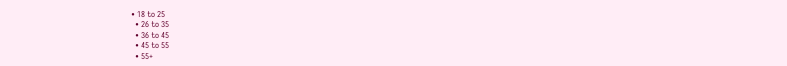• 18 to 25
  • 26 to 35
  • 36 to 45
  • 45 to 55
  • 55+